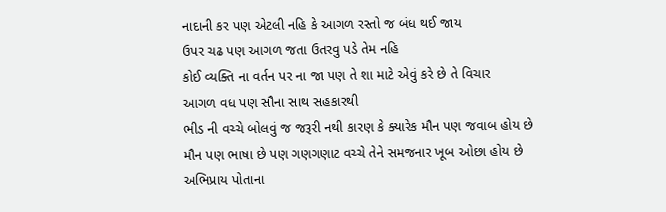નાદાની કર પણ એટલી નહિ કે આગળ રસ્તો જ બંધ થઈ જાય
ઉપર ચઢ પણ આગળ જતા ઉતરવુ પડે તેમ નહિ
કોઈ વ્યક્તિ ના વર્તન પર ના જા પણ તે શા માટે એવું કરે છે તે વિચાર
આગળ વધ પણ સૌના સાથ સહકારથી
ભીડ ની વચ્ચે બોલવું જ જરૂરી નથી કારણ કે ક્યારેક મૌન પણ જવાબ હોય છે
મૌન પણ ભાષા છે પણ ગણગણાટ વચ્ચે તેને સમજનાર ખૂબ ઓછા હોય છે
અભિપ્રાય પોતાના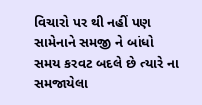વિચારો પર થી નહીં પણ સામેનાને સમજી ને બાંધો
સમય કરવટ બદલે છે ત્યારે ના સમજાયેલા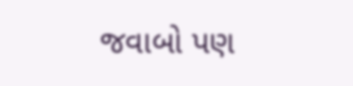જવાબો પણ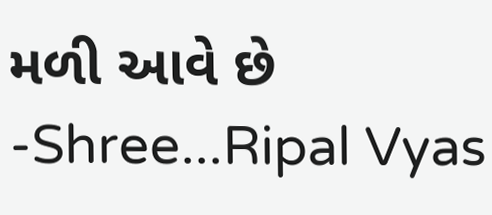મળી આવે છે
-Shree...Ripal Vyas